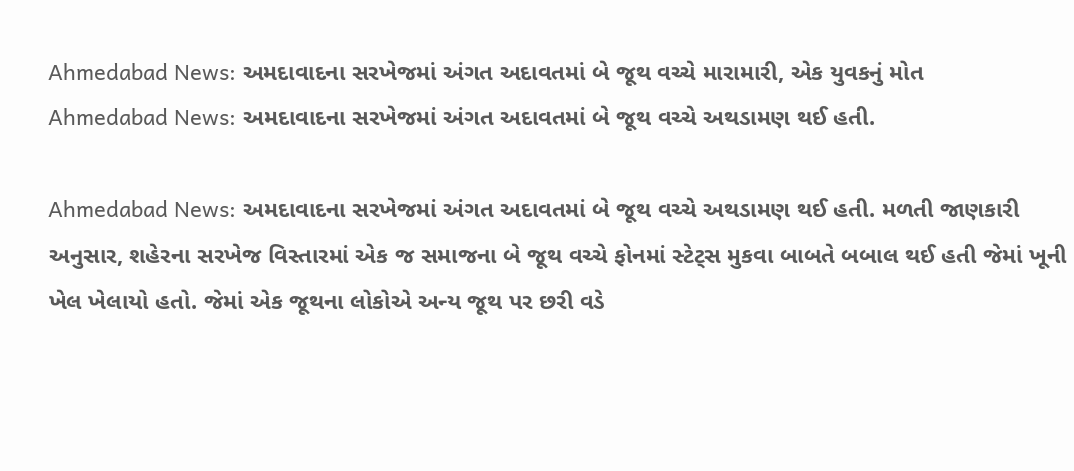Ahmedabad News: અમદાવાદના સરખેજમાં અંગત અદાવતમાં બે જૂથ વચ્ચે મારામારી, એક યુવકનું મોત
Ahmedabad News: અમદાવાદના સરખેજમાં અંગત અદાવતમાં બે જૂથ વચ્ચે અથડામણ થઈ હતી.

Ahmedabad News: અમદાવાદના સરખેજમાં અંગત અદાવતમાં બે જૂથ વચ્ચે અથડામણ થઈ હતી. મળતી જાણકારી અનુસાર, શહેરના સરખેજ વિસ્તારમાં એક જ સમાજના બે જૂથ વચ્ચે ફોનમાં સ્ટેટ્સ મુકવા બાબતે બબાલ થઈ હતી જેમાં ખૂની ખેલ ખેલાયો હતો. જેમાં એક જૂથના લોકોએ અન્ય જૂથ પર છરી વડે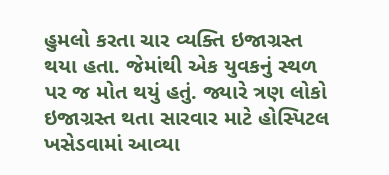હુમલો કરતા ચાર વ્યક્તિ ઇજાગ્રસ્ત થયા હતા. જેમાંથી એક યુવકનું સ્થળ પર જ મોત થયું હતું. જ્યારે ત્રણ લોકો ઇજાગ્રસ્ત થતા સારવાર માટે હોસ્પિટલ ખસેડવામાં આવ્યા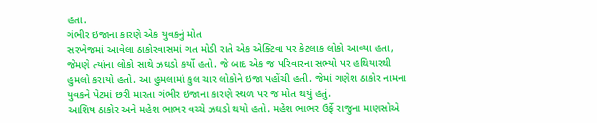હતા.
ગંભીર ઇજાના કારણે એક યુવકનું મોત
સરખેજમાં આવેલા ઠાકોરવાસમાં ગત મોડી રાતે એક એક્ટિવા પર કેટલાક લોકો આવ્યા હતા, જેમણે ત્યાંના લોકો સાથે ઝઘડો કર્યો હતો. જે બાદ એક જ પરિવારના સભ્યો પર હથિયારથી હુમલો કરાયો હતો. આ હુમલામાં કુલ ચાર લોકોને ઇજા પહોંચી હતી. જેમાં ગણેશ ઠાકોર નામના યુવકને પેટમાં છરી મારતા ગંભીર ઇજાના કારણે સ્થળ પર જ મોત થયું હતું.
આશિષ ઠાકોર અને મહેશ ભાભર વચ્ચે ઝઘડો થયો હતો. મહેશ ભાભર ઉર્ફે રાજુના માણસોએ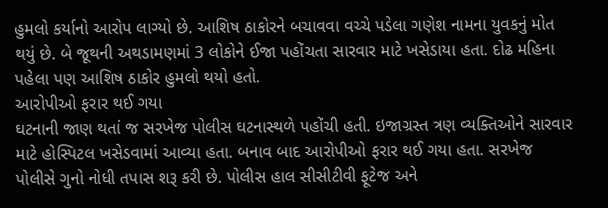હુમલો કર્યાનો આરોપ લાગ્યો છે. આશિષ ઠાકોરને બચાવવા વચ્ચે પડેલા ગણેશ નામના યુવકનું મોત થયું છે. બે જૂથની અથડામણમાં 3 લોકોને ઈજા પહોંચતા સારવાર માટે ખસેડાયા હતા. દોઢ મહિના પહેલા પણ આશિષ ઠાકોર હુમલો થયો હતો.
આરોપીઓ ફરાર થઈ ગયા
ઘટનાની જાણ થતાં જ સરખેજ પોલીસ ઘટનાસ્થળે પહોંચી હતી. ઇજાગ્રસ્ત ત્રણ વ્યક્તિઓને સારવાર માટે હોસ્પિટલ ખસેડવામાં આવ્યા હતા. બનાવ બાદ આરોપીઓ ફરાર થઈ ગયા હતા. સરખેજ પોલીસે ગુનો નોધી તપાસ શરૂ કરી છે. પોલીસ હાલ સીસીટીવી ફૂટેજ અને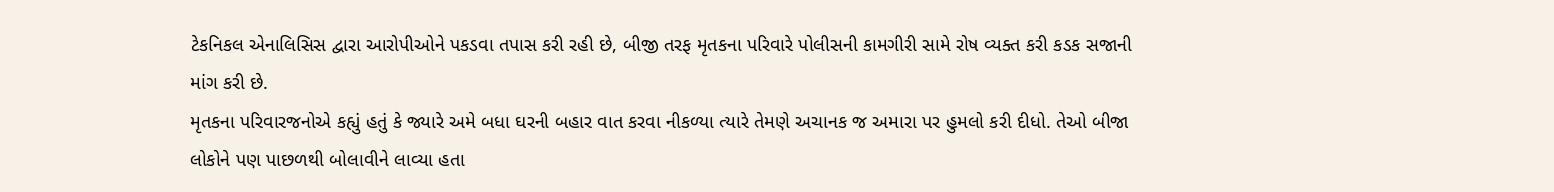ટેકનિકલ એનાલિસિસ દ્વારા આરોપીઓને પકડવા તપાસ કરી રહી છે, બીજી તરફ મૃતકના પરિવારે પોલીસની કામગીરી સામે રોષ વ્યક્ત કરી કડક સજાની માંગ કરી છે.
મૃતકના પરિવારજનોએ કહ્યું હતું કે જ્યારે અમે બધા ઘરની બહાર વાત કરવા નીકળ્યા ત્યારે તેમણે અચાનક જ અમારા પર હુમલો કરી દીધો. તેઓ બીજા લોકોને પણ પાછળથી બોલાવીને લાવ્યા હતા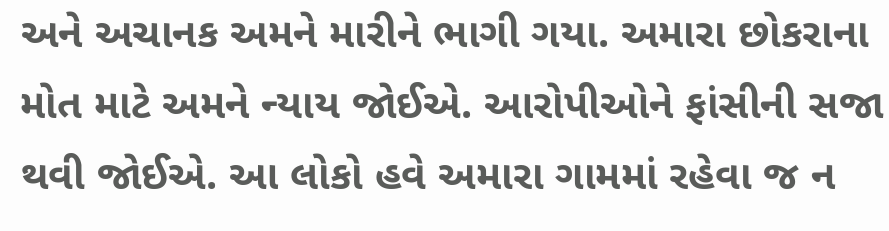અને અચાનક અમને મારીને ભાગી ગયા. અમારા છોકરાના મોત માટે અમને ન્યાય જોઈએ. આરોપીઓને ફાંસીની સજા થવી જોઈએ. આ લોકો હવે અમારા ગામમાં રહેવા જ ન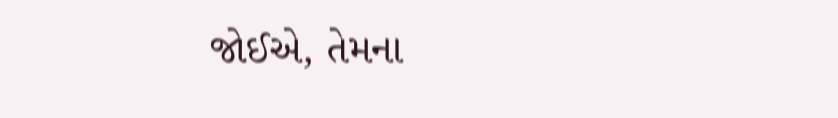જોઈએ, તેમના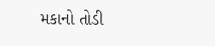મકાનો તોડી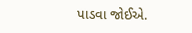પાડવા જોઈએ.